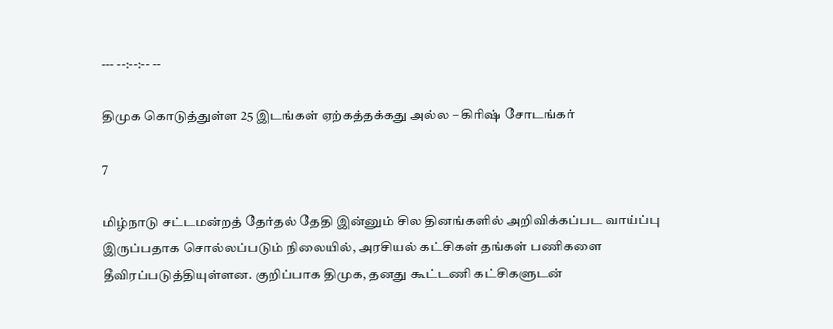--- --:--:-- --

திமுக கொடுத்துள்ள 25 இடங்கள் ஏற்கத்தக்கது அல்ல – கிரிஷ் சோடங்கர்

7

மிழ்நாடு சட்டமன்றத் தேர்தல் தேதி இன்னும் சில தினங்களில் அறிவிக்கப்பட வாய்ப்பு இருப்பதாக சொல்லப்படும் நிலையில், அரசியல் கட்சிகள் தங்கள் பணிகளை தீவிரப்படுத்தியுள்ளன. குறிப்பாக திமுக, தனது கூட்டணி கட்சிகளுடன்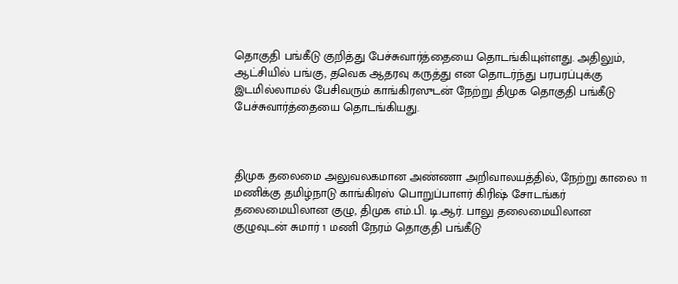தொகுதி பங்கீடு குறித்து பேச்சுவார்த்தையை தொடங்கியுள்ளது. அதிலும், ஆட்சியில் பங்கு, தவெக ஆதரவு கருத்து என தொடர்ந்து பரபரப்புக்கு இடமில்லாமல் பேசிவரும் காங்கிரஸுடன் நேற்று திமுக தொகுதி பங்கீடு பேச்சுவார்த்தையை தொடங்கியது.



திமுக தலைமை அலுவலகமான அண்ணா அறிவாலயத்தில், நேற்று காலை 11 மணிக்கு தமிழ்நாடு காங்கிரஸ் பொறுப்பாளர் கிரிஷ் சோடங்கர் தலைமையிலான குழு, திமுக எம்.பி. டி.ஆர். பாலு தலைமையிலான குழுவுடன் சுமார் 1 மணி நேரம் தொகுதி பங்கீடு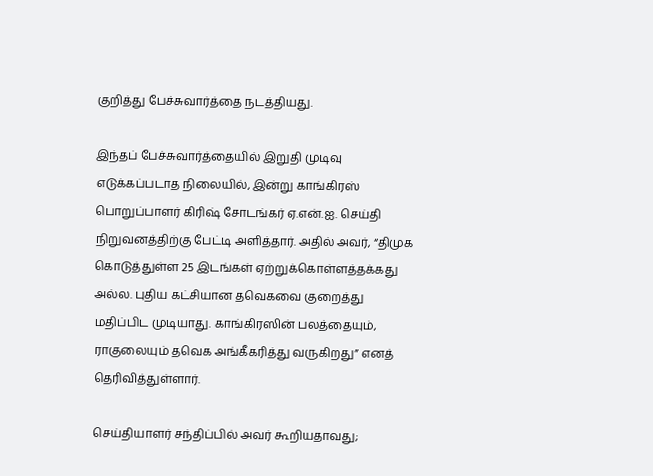குறித்து பேச்சுவார்த்தை நடத்தியது.

இந்தப் பேச்சுவார்த்தையில் இறுதி முடிவு எடுக்கப்படாத நிலையில், இன்று காங்கிரஸ் பொறுப்பாளர் கிரிஷ் சோடங்கர் ஏ.என்.ஐ. செய்தி நிறுவனத்திற்கு பேட்டி அளித்தார். அதில் அவர், “திமுக கொடுத்துள்ள 25 இடங்கள் ஏற்றுக்கொள்ளத்தக்கது அல்ல. புதிய கட்சியான தவெகவை குறைத்து மதிப்பிட முடியாது. காங்கிரஸின் பலத்தையும், ராகுலையும் தவெக அங்கீகரித்து வருகிறது” எனத் தெரிவித்துள்ளார்.

செய்தியாளர் சந்திப்பில் அவர் கூறியதாவது;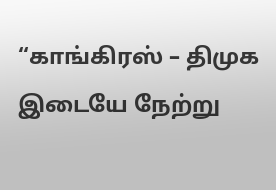“காங்கிரஸ் – திமுக இடையே நேற்று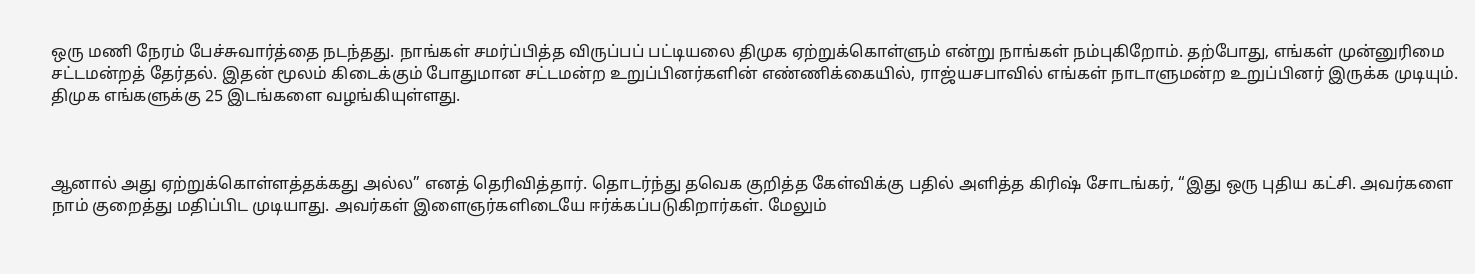ஒரு மணி நேரம் பேச்சுவார்த்தை நடந்தது. நாங்கள் சமர்ப்பித்த விருப்பப் பட்டியலை திமுக ஏற்றுக்கொள்ளும் என்று நாங்கள் நம்புகிறோம். தற்போது, எங்கள் முன்னுரிமை சட்டமன்றத் தேர்தல். இதன் மூலம் கிடைக்கும் போதுமான சட்டமன்ற உறுப்பினர்களின் எண்ணிக்கையில், ராஜ்யசபாவில் எங்கள் நாடாளுமன்ற உறுப்பினர் இருக்க முடியும். திமுக எங்களுக்கு 25 இடங்களை வழங்கியுள்ளது.



ஆனால் அது ஏற்றுக்கொள்ளத்தக்கது அல்ல” எனத் தெரிவித்தார். தொடர்ந்து தவெக குறித்த கேள்விக்கு பதில் அளித்த கிரிஷ் சோடங்கர், “இது ஒரு புதிய கட்சி. அவர்களை நாம் குறைத்து மதிப்பிட முடியாது. அவர்கள் இளைஞர்களிடையே ஈர்க்கப்படுகிறார்கள். மேலும்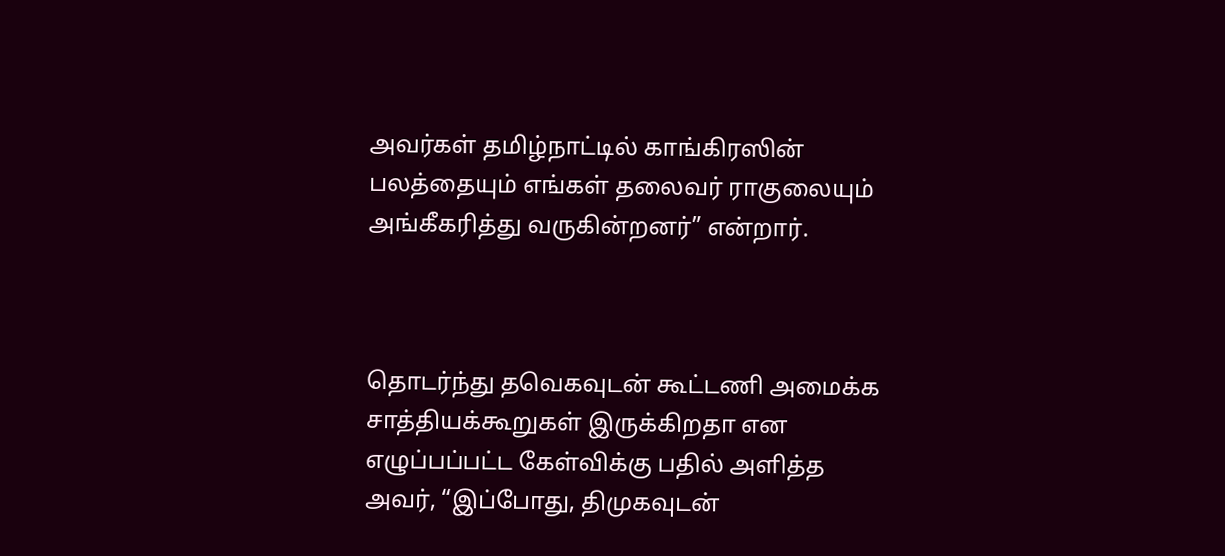அவர்கள் தமிழ்நாட்டில் காங்கிரஸின் பலத்தையும் எங்கள் தலைவர் ராகுலையும் அங்கீகரித்து வருகின்றனர்” என்றார்.



தொடர்ந்து தவெகவுடன் கூட்டணி அமைக்க சாத்தியக்கூறுகள் இருக்கிறதா என எழுப்பப்பட்ட கேள்விக்கு பதில் அளித்த அவர், “இப்போது, திமுகவுடன்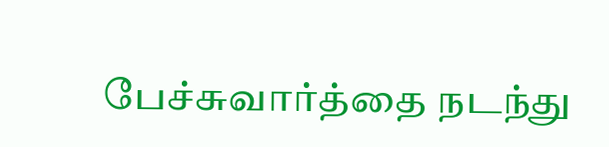பேச்சுவார்த்தை நடந்து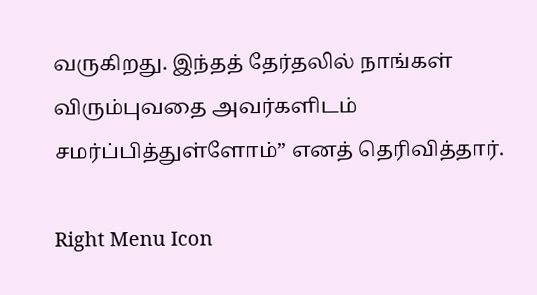வருகிறது. இந்தத் தேர்தலில் நாங்கள் விரும்புவதை அவர்களிடம் சமர்ப்பித்துள்ளோம்” எனத் தெரிவித்தார்.

Right Menu Icon